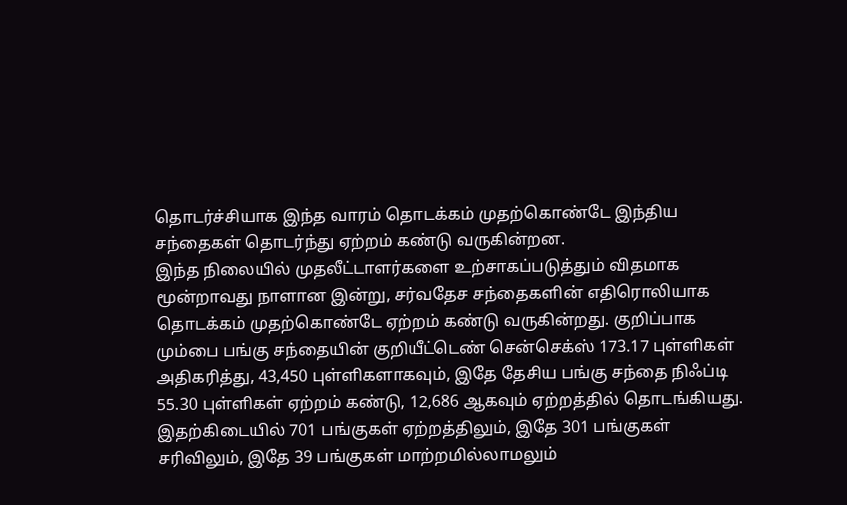தொடர்ச்சியாக இந்த வாரம் தொடக்கம் முதற்கொண்டே இந்திய சந்தைகள் தொடர்ந்து ஏற்றம் கண்டு வருகின்றன.
இந்த நிலையில் முதலீட்டாளர்களை உற்சாகப்படுத்தும் விதமாக மூன்றாவது நாளான இன்று, சர்வதேச சந்தைகளின் எதிரொலியாக தொடக்கம் முதற்கொண்டே ஏற்றம் கண்டு வருகின்றது. குறிப்பாக மும்பை பங்கு சந்தையின் குறியீட்டெண் சென்செக்ஸ் 173.17 புள்ளிகள் அதிகரித்து, 43,450 புள்ளிகளாகவும், இதே தேசிய பங்கு சந்தை நிஃப்டி 55.30 புள்ளிகள் ஏற்றம் கண்டு, 12,686 ஆகவும் ஏற்றத்தில் தொடங்கியது.
இதற்கிடையில் 701 பங்குகள் ஏற்றத்திலும், இதே 301 பங்குகள் சரிவிலும், இதே 39 பங்குகள் மாற்றமில்லாமலும்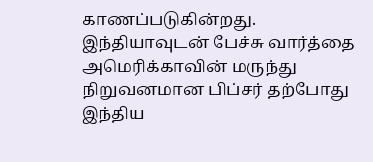காணப்படுகின்றது.
இந்தியாவுடன் பேச்சு வார்த்தை
அமெரிக்காவின் மருந்து நிறுவனமான பிப்சர் தற்போது இந்திய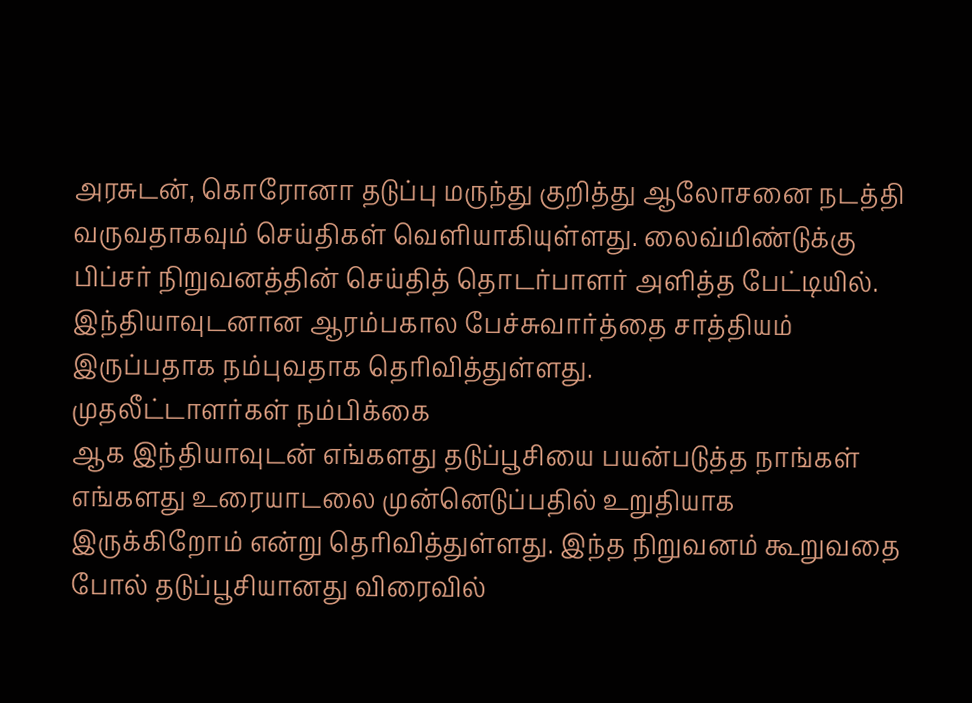அரசுடன், கொரோனா தடுப்பு மருந்து குறித்து ஆலோசனை நடத்தி வருவதாகவும் செய்திகள் வெளியாகியுள்ளது. லைவ்மிண்டுக்கு பிப்சர் நிறுவனத்தின் செய்தித் தொடர்பாளர் அளித்த பேட்டியில். இந்தியாவுடனான ஆரம்பகால பேச்சுவார்த்தை சாத்தியம் இருப்பதாக நம்புவதாக தெரிவித்துள்ளது.
முதலீட்டாளர்கள் நம்பிக்கை
ஆக இந்தியாவுடன் எங்களது தடுப்பூசியை பயன்படுத்த நாங்கள் எங்களது உரையாடலை முன்னெடுப்பதில் உறுதியாக இருக்கிறோம் என்று தெரிவித்துள்ளது. இந்த நிறுவனம் கூறுவதை போல் தடுப்பூசியானது விரைவில்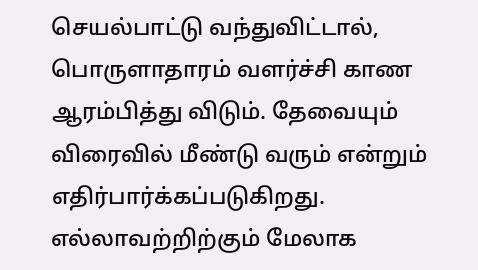செயல்பாட்டு வந்துவிட்டால், பொருளாதாரம் வளர்ச்சி காண ஆரம்பித்து விடும். தேவையும் விரைவில் மீண்டு வரும் என்றும் எதிர்பார்க்கப்படுகிறது. எல்லாவற்றிற்கும் மேலாக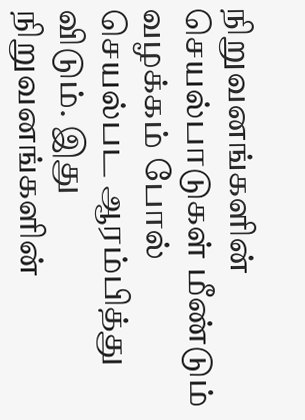நிறுவனங்களின் செயல்பாடுகள் மீண்டும் வழக்கம் போல் செயல்பட ஆரம்பித்து விடும். இது நிறுவனங்களின்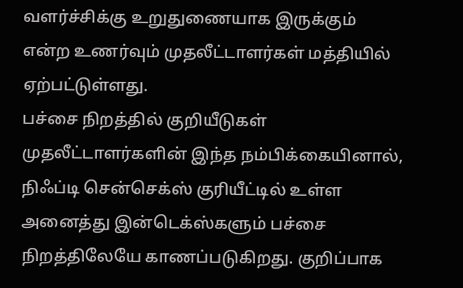வளர்ச்சிக்கு உறுதுணையாக இருக்கும் என்ற உணர்வும் முதலீட்டாளர்கள் மத்தியில் ஏற்பட்டுள்ளது.
பச்சை நிறத்தில் குறியீடுகள்
முதலீட்டாளர்களின் இந்த நம்பிக்கையினால், நிஃப்டி சென்செக்ஸ் குரியீட்டில் உள்ள அனைத்து இன்டெக்ஸ்களும் பச்சை நிறத்திலேயே காணப்படுகிறது. குறிப்பாக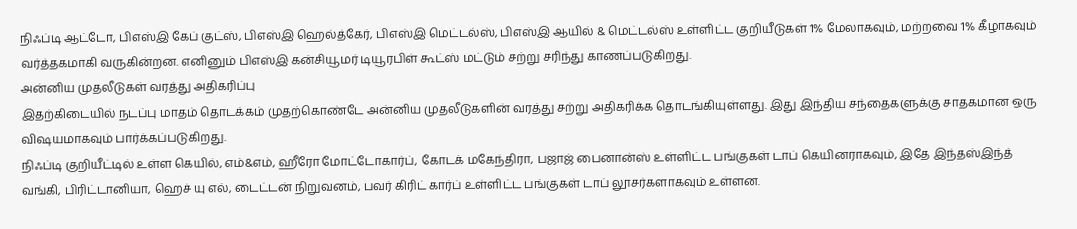நிஃப்டி ஆட்டோ, பிஎஸ்இ கேப் குட்ஸ், பிஎஸ்இ ஹெல்த்கேர், பிஎஸ்இ மெட்டல்ஸ், பிஎஸ்இ ஆயில் & மெட்டல்ஸ் உள்ளிட்ட குறியீடுகள் 1% மேலாகவும், மற்றவை 1% கீழாகவும் வர்த்தகமாகி வருகின்றன. எனினும் பிஎஸ்இ கன்சியூமர் டியூரபிள் கூட்ஸ் மட்டும் சற்று சரிந்து காணப்படுகிறது.
அன்னிய முதலீடுகள் வரத்து அதிகரிப்பு
இதற்கிடையில் நடப்பு மாதம் தொடக்கம் முதற்கொண்டே அன்னிய முதலீடுகளின் வரத்து சற்று அதிகரிக்க தொடங்கியுள்ளது. இது இந்திய சந்தைகளுக்கு சாதகமான ஒரு விஷயமாகவும் பார்க்கப்படுகிறது.
நிஃப்டி குறியீட்டில் உள்ள கெயில், எம்&எம், ஹீரோ மோட்டோகார்ப், கோடக் மகேந்திரா, பஜாஜ் பைனான்ஸ் உள்ளிட்ட பங்குகள் டாப் கெயினராகவும், இதே இந்தஸ்இந்த் வங்கி, பிரிட்டானியா, ஹெச் யு எல், டைட்டன் நிறுவனம், பவர் கிரிட் கார்ப் உள்ளிட்ட பங்குகள் டாப் லூசர்களாகவும் உள்ளன.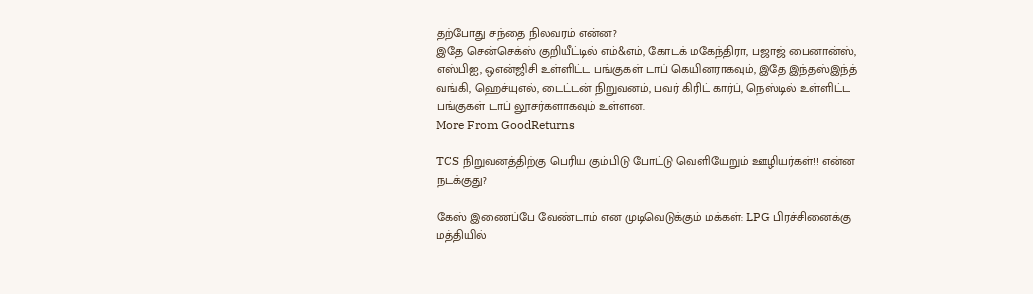தற்போது சந்தை நிலவரம் என்ன?
இதே சென்செக்ஸ் குறியீட்டில் எம்&எம், கோடக் மகேந்திரா, பஜாஜ் பைனான்ஸ், எஸ்பிஐ, ஒஎன்ஜிசி உள்ளிட்ட பங்குகள் டாப் கெயினராகவும், இதே இந்தஸ்இந்த் வங்கி, ஹெச்யுஎல், டைட்டன் நிறுவனம், பவர் கிரிட் கார்ப், நெஸ்டில் உள்ளிட்ட பங்குகள் டாப் லூசர்களாகவும் உள்ளன.
More From GoodReturns

TCS நிறுவனத்திற்கு பெரிய கும்பிடு போட்டு வெளியேறும் ஊழியர்கள்!! என்ன நடக்குது?

கேஸ் இணைப்பே வேண்டாம் என முடிவெடுக்கும் மக்கள்: LPG பிரச்சினைக்கு மத்தியில்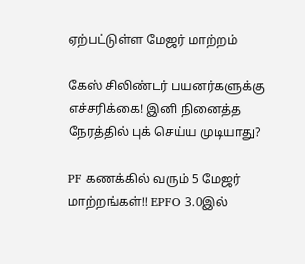ஏற்பட்டுள்ள மேஜர் மாற்றம்

கேஸ் சிலிண்டர் பயனர்களுக்கு எச்சரிக்கை! இனி நினைத்த நேரத்தில் புக் செய்ய முடியாது?

PF கணக்கில் வரும் 5 மேஜர் மாற்றங்கள்!! EPFO 3.0இல்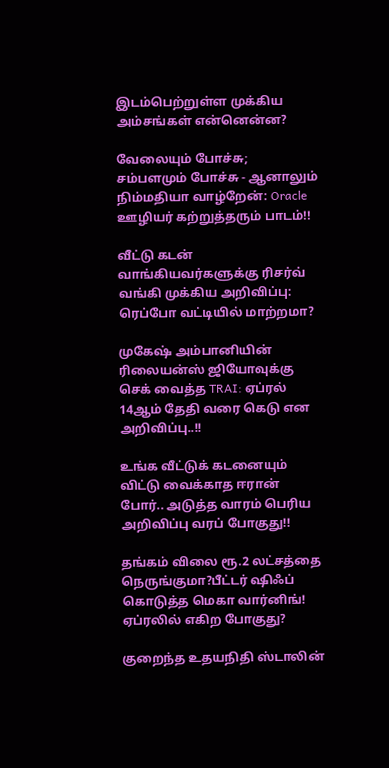இடம்பெற்றுள்ள முக்கிய அம்சங்கள் என்னென்ன?

வேலையும் போச்சு; சம்பளமும் போச்சு - ஆனாலும் நிம்மதியா வாழ்றேன்: Oracle ஊழியர் கற்றுத்தரும் பாடம்!!

வீட்டு கடன் வாங்கியவர்களுக்கு ரிசர்வ் வங்கி முக்கிய அறிவிப்பு: ரெப்போ வட்டியில் மாற்றமா?

முகேஷ் அம்பானியின் ரிலையன்ஸ் ஜியோவுக்கு செக் வைத்த TRAI: ஏப்ரல் 14ஆம் தேதி வரை கெடு என அறிவிப்பு..!!

உங்க வீட்டுக் கடனையும் விட்டு வைக்காத ஈரான் போர்.. அடுத்த வாரம் பெரிய அறிவிப்பு வரப் போகுது!!

தங்கம் விலை ரூ.2 லட்சத்தை நெருங்குமா?பீட்டர் ஷிஃப் கொடுத்த மெகா வார்னிங்! ஏப்ரலில் எகிற போகுது?

குறைந்த உதயநிதி ஸ்டாலின்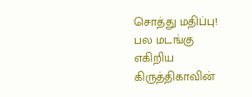சொத்து மதிப்பு! பல மடங்கு எகிறிய கிருத்திகாவின்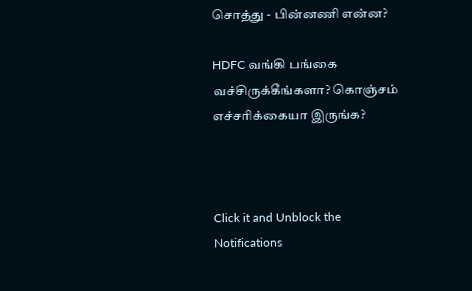சொத்து - பின்னணி என்ன?

HDFC வங்கி பங்கை வச்சிருக்கீங்களா? கொஞ்சம் எச்சரிக்கையா இருங்க?



Click it and Unblock the Notifications